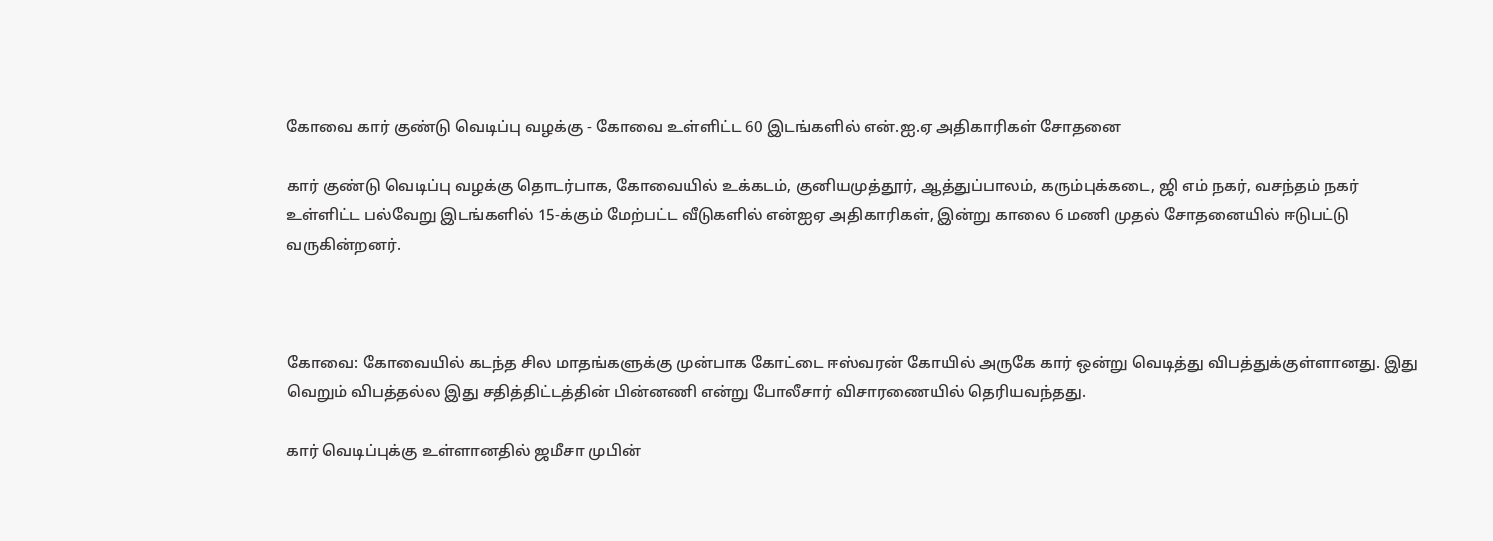கோவை கார் குண்டு வெடிப்பு வழக்கு - கோவை உள்ளிட்ட 60 இடங்களில் என்.ஐ.ஏ அதிகாரிகள் சோதனை

கார் குண்டு வெடிப்பு வழக்கு தொடர்பாக, கோவையில் உக்கடம், குனியமுத்தூர், ஆத்துப்பாலம், கரும்புக்கடை, ஜி எம் நகர், வசந்தம் நகர் உள்ளிட்ட பல்வேறு இடங்களில் 15-க்கும் மேற்பட்ட வீடுகளில் என்ஐஏ அதிகாரிகள், இன்று காலை 6 மணி முதல் சோதனையில் ஈடுபட்டு வருகின்றனர்.



கோவை: கோவையில் கடந்த சில மாதங்களுக்கு முன்பாக கோட்டை ஈஸ்வரன் கோயில் அருகே கார் ஒன்று வெடித்து விபத்துக்குள்ளானது. இது வெறும் விபத்தல்ல இது சதித்திட்டத்தின் பின்னணி என்று போலீசார் விசாரணையில் தெரியவந்தது.

கார் வெடிப்புக்கு உள்ளானதில் ஜமீசா முபின்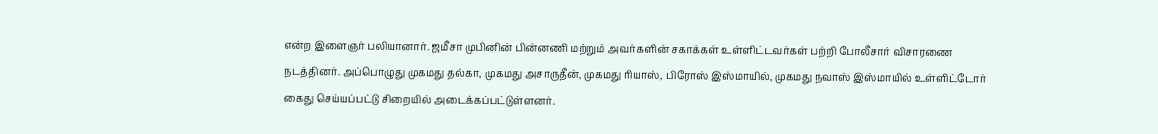என்ற இளைஞர் பலியானார். ஜமீசா முபினின் பின்னணி மற்றும் அவர்களின் சகாக்கள் உள்ளிட்டவர்கள் பற்றி போலீசார் விசாரணை நடத்தினர். அப்பொழுது முகமது தல்கா, முகமது அசாருதீன், முகமது ரியாஸ், பிரோஸ் இஸ்மாயில், முகமது நவாஸ் இஸ்மாயில் உள்ளிட்டோர் கைது செய்யப்பட்டு சிறையில் அடைக்கப்பட்டுள்ளனர்.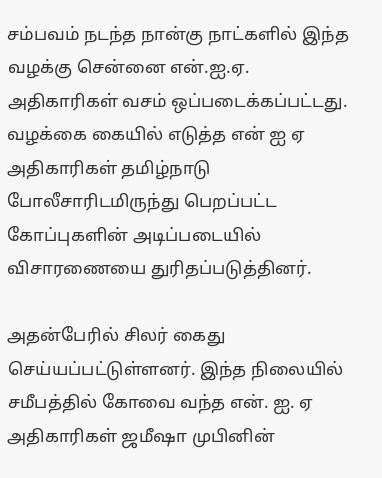சம்பவம் நடந்த நான்கு நாட்களில் இந்த வழக்கு சென்னை என்.ஐ.ஏ. அதிகாரிகள் வசம் ஒப்படைக்கப்பட்டது. வழக்கை கையில் எடுத்த என் ஐ ஏ அதிகாரிகள் தமிழ்நாடு போலீசாரிடமிருந்து பெறப்பட்ட கோப்புகளின் அடிப்படையில் விசாரணையை துரிதப்படுத்தினர்.

அதன்பேரில் சிலர் கைது செய்யப்பட்டுள்ளனர். இந்த நிலையில் சமீபத்தில் கோவை வந்த என். ஐ. ஏ அதிகாரிகள் ஜமீஷா முபினின்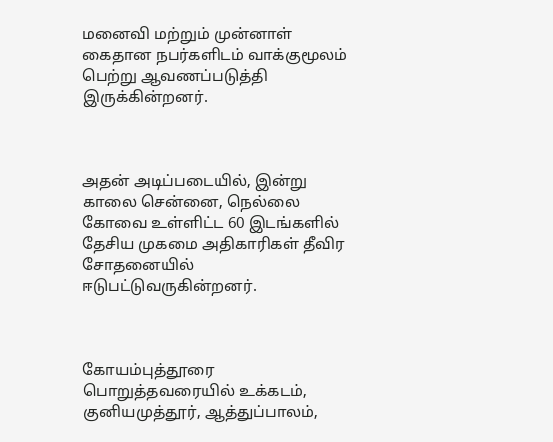மனைவி மற்றும் முன்னாள் கைதான நபர்களிடம் வாக்குமூலம் பெற்று ஆவணப்படுத்தி இருக்கின்றனர்.



அதன் அடிப்படையில், இன்று காலை சென்னை, நெல்லை கோவை உள்ளிட்ட 60 இடங்களில் தேசிய முகமை அதிகாரிகள் தீவிர சோதனையில் ஈடுபட்டுவருகின்றனர்.



கோயம்புத்தூரை பொறுத்தவரையில் உக்கடம், குனியமுத்தூர், ஆத்துப்பாலம்,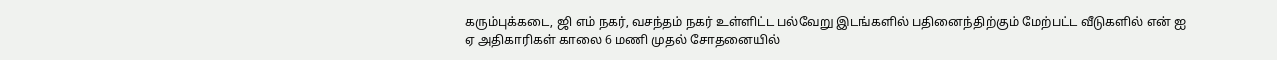கரும்புக்கடை, ஜி எம் நகர், வசந்தம் நகர் உள்ளிட்ட பல்வேறு இடங்களில் பதினைந்திற்கும் மேற்பட்ட வீடுகளில் என் ஐ ஏ அதிகாரிகள் காலை 6 மணி முதல் சோதனையில்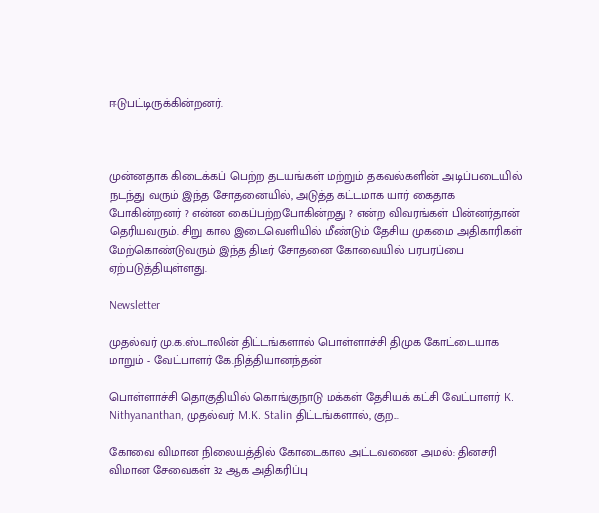ஈடுபட்டிருக்கின்றனர்.



முன்னதாக கிடைக்கப் பெற்ற தடயங்கள் மற்றும் தகவல்களின் அடிப்படையில் நடந்து வரும் இந்த சோதனையில், அடுத்த கட்டமாக யார் கைதாக போகின்றனர் ? என்ன கைப்பற்றபோகின்றது ? என்ற விவரங்கள் பின்னர்தான் தெரியவரும். சிறு கால இடைவெளியில் மீண்டும் தேசிய முகமை அதிகாரிகள் மேற்கொண்டுவரும் இந்த திடீர் சோதனை கோவையில் பரபரப்பை ஏற்படுத்தியுள்ளது.

Newsletter

முதல்வர் மு.க.ஸ்டாலின் திட்டங்களால் பொள்ளாச்சி திமுக கோட்டையாக மாறும் - வேட்பாளர் கே.நித்தியானந்தன்

பொள்ளாச்சி தொகுதியில் கொங்குநாடு மக்கள் தேசியக் கட்சி வேட்பாளர் K. Nithyananthan, முதல்வர் M.K. Stalin திட்டங்களால், குற...

கோவை விமான நிலையத்தில் கோடைகால அட்டவணை அமல்: தினசரி விமான சேவைகள் 32 ஆக அதிகரிப்பு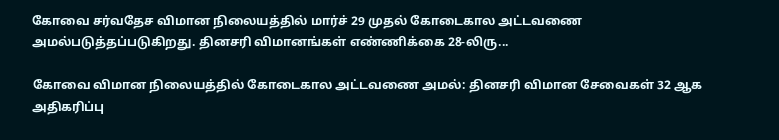கோவை சர்வதேச விமான நிலையத்தில் மார்ச் 29 முதல் கோடைகால அட்டவணை அமல்படுத்தப்படுகிறது. தினசரி விமானங்கள் எண்ணிக்கை 28-லிரு...

கோவை விமான நிலையத்தில் கோடைகால அட்டவணை அமல்: தினசரி விமான சேவைகள் 32 ஆக அதிகரிப்பு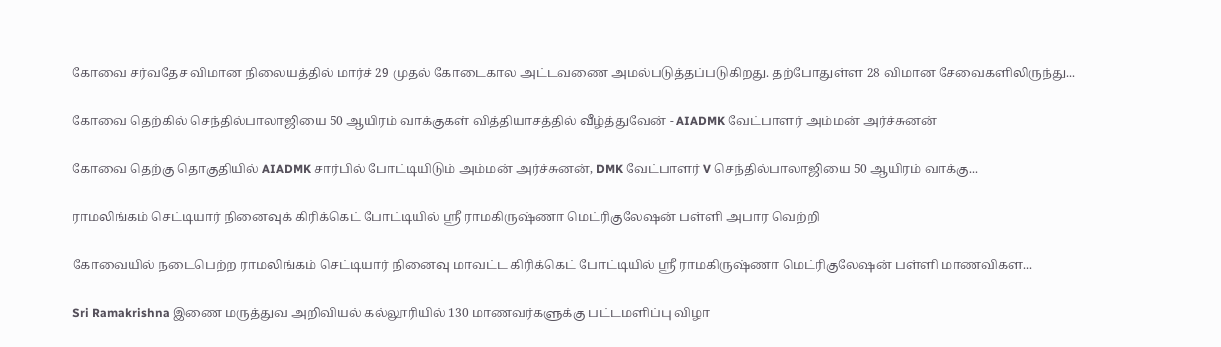கோவை சர்வதேச விமான நிலையத்தில் மார்ச் 29 முதல் கோடைகால அட்டவணை அமல்படுத்தப்படுகிறது. தற்போதுள்ள 28 விமான சேவைகளிலிருந்து...

கோவை தெற்கில் செந்தில்பாலாஜியை 50 ஆயிரம் வாக்குகள் வித்தியாசத்தில் வீழ்த்துவேன் - AIADMK வேட்பாளர் அம்மன் அர்ச்சுனன்

கோவை தெற்கு தொகுதியில் AIADMK சார்பில் போட்டியிடும் அம்மன் அர்ச்சுனன், DMK வேட்பாளர் V செந்தில்பாலாஜியை 50 ஆயிரம் வாக்கு...

ராமலிங்கம் செட்டியார் நினைவுக் கிரிக்கெட் போட்டியில் ஸ்ரீ ராமகிருஷ்ணா மெட்ரிகுலேஷன் பள்ளி அபார வெற்றி

கோவையில் நடைபெற்ற ராமலிங்கம் செட்டியார் நினைவு மாவட்ட கிரிக்கெட் போட்டியில் ஸ்ரீ ராமகிருஷ்ணா மெட்ரிகுலேஷன் பள்ளி மாணவிகள...

Sri Ramakrishna இணை மருத்துவ அறிவியல் கல்லூரியில் 130 மாணவர்களுக்கு பட்டமளிப்பு விழா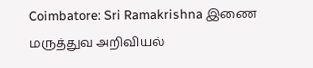Coimbatore: Sri Ramakrishna இணை மருத்துவ அறிவியல்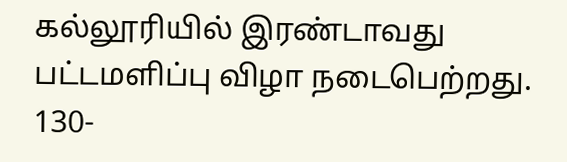கல்லூரியில் இரண்டாவது பட்டமளிப்பு விழா நடைபெற்றது. 130-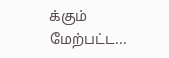க்கும் மேற்பட்ட...